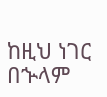ከዚህ ነገር በኍላም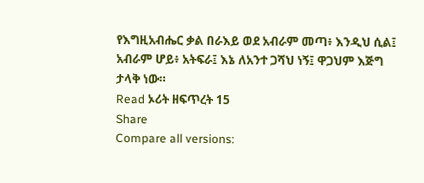የእግዚአብሔር ቃል በራእይ ወደ አብራም መጣ፥ እንዲህ ሲል፤ አብራም ሆይ፥ አትፍራ፤ እኔ ለአንተ ጋሻህ ነኝ፤ ዋጋህም እጅግ ታላቅ ነው።
Read ኦሪት ዘፍጥረት 15
Share
Compare all versions: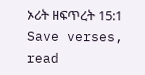ኦሪት ዘፍጥረት 15:1
Save verses, read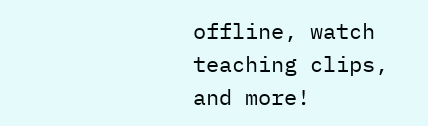offline, watch teaching clips, and more!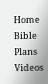Home
Bible
Plans
Videos